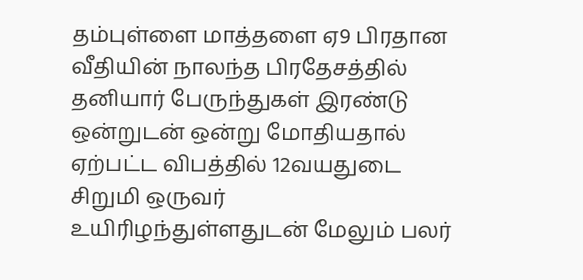தம்புள்ளை மாத்தளை ஏ9 பிரதான வீதியின் நாலந்த பிரதேசத்தில் தனியார் பேருந்துகள் இரண்டு ஒன்றுடன் ஒன்று மோதியதால் ஏற்பட்ட விபத்தில் 12வயதுடை சிறுமி ஒருவர் உயிரிழந்துள்ளதுடன் மேலும் பலர்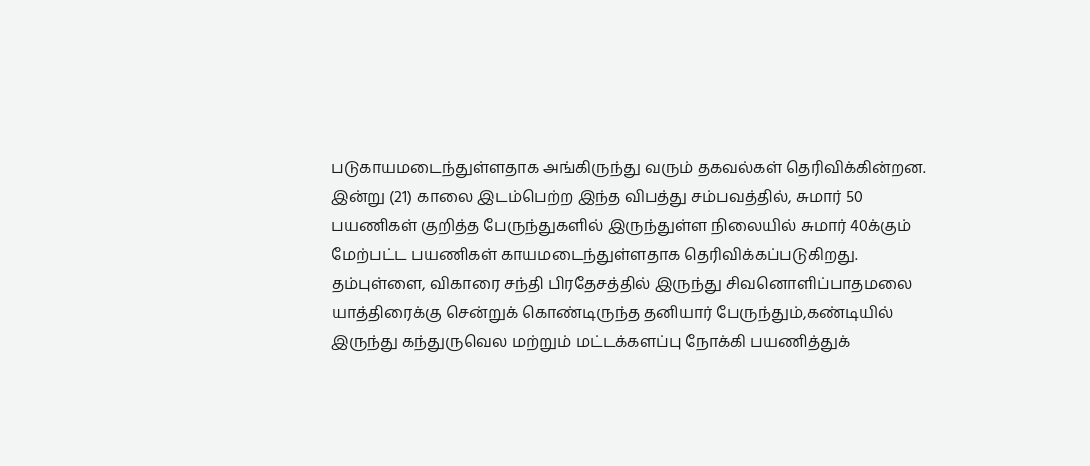படுகாயமடைந்துள்ளதாக அங்கிருந்து வரும் தகவல்கள் தெரிவிக்கின்றன.
இன்று (21) காலை இடம்பெற்ற இந்த விபத்து சம்பவத்தில், சுமார் 50 பயணிகள் குறித்த பேருந்துகளில் இருந்துள்ள நிலையில் சுமார் 40க்கும் மேற்பட்ட பயணிகள் காயமடைந்துள்ளதாக தெரிவிக்கப்படுகிறது.
தம்புள்ளை, விகாரை சந்தி பிரதேசத்தில் இருந்து சிவனொளிப்பாதமலை யாத்திரைக்கு சென்றுக் கொண்டிருந்த தனியார் பேருந்தும்,கண்டியில் இருந்து கந்துருவெல மற்றும் மட்டக்களப்பு நோக்கி பயணித்துக்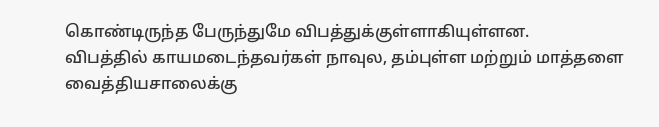கொண்டிருந்த பேருந்துமே விபத்துக்குள்ளாகியுள்ளன.
விபத்தில் காயமடைந்தவர்கள் நாவுல, தம்புள்ள மற்றும் மாத்தளை வைத்தியசாலைக்கு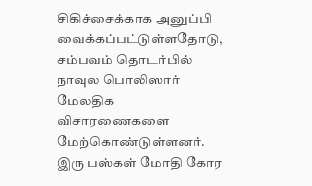சிகிச்சைக்காக அனுப்பி வைக்கப்பட்டுள்ளதோடு, சம்பவம் தொடர்பில் நாவுல பொலிஸார் மேலதிக விசாரணைகளை மேற்கொண்டுள்ளனர்.
இரு பஸ்கள் மோதி கோர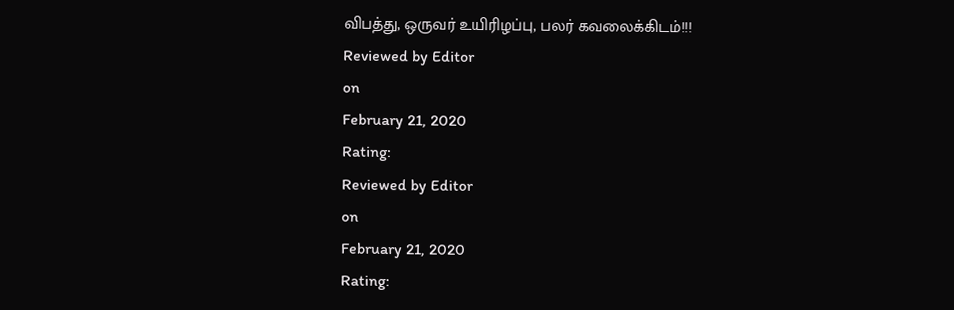விபத்து, ஒருவர் உயிரிழப்பு, பலர் கவலைக்கிடம்!!!
Reviewed by Editor
on
February 21, 2020
Rating:
Reviewed by Editor
on
February 21, 2020
Rating: